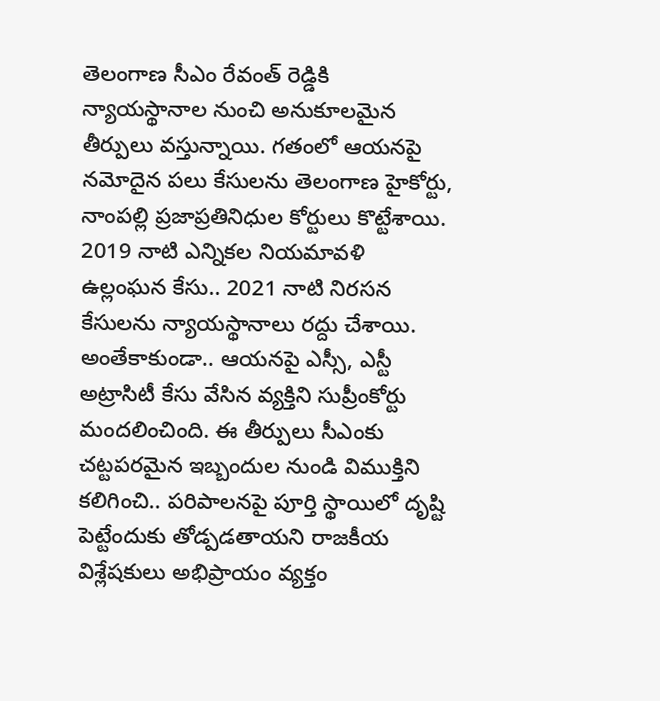తెలంగాణ సీఎం రేవంత్ రెడ్డికి న్యాయస్థానాల నుంచి అనుకూలమైన తీర్పులు వస్తున్నాయి. గతంలో ఆయనపై నమోదైన పలు కేసులను తెలంగాణ హైకోర్టు, నాంపల్లి ప్రజాప్రతినిధుల కోర్టులు కొట్టేశాయి. 2019 నాటి ఎన్నికల నియమావళి ఉల్లంఘన కేసు.. 2021 నాటి నిరసన కేసులను న్యాయస్థానాలు రద్దు చేశాయి. అంతేకాకుండా.. ఆయనపై ఎస్సీ, ఎస్టీ అట్రాసిటీ కేసు వేసిన వ్యక్తిని సుప్రీంకోర్టు మందలించింది. ఈ తీర్పులు సీఎంకు చట్టపరమైన ఇబ్బందుల నుండి విముక్తిని కలిగించి.. పరిపాలనపై పూర్తి స్థాయిలో దృష్టి పెట్టేందుకు తోడ్పడతాయని రాజకీయ విశ్లేషకులు అభిప్రాయం వ్యక్తం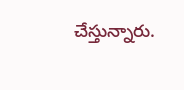చేస్తున్నారు.